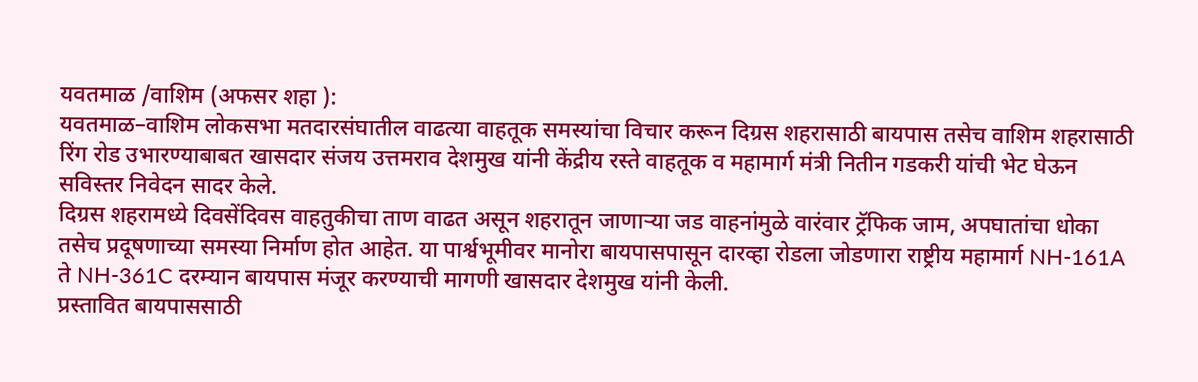यवतमाळ /वाशिम (अफसर शहा ):
यवतमाळ–वाशिम लोकसभा मतदारसंघातील वाढत्या वाहतूक समस्यांचा विचार करून दिग्रस शहरासाठी बायपास तसेच वाशिम शहरासाठी रिंग रोड उभारण्याबाबत खासदार संजय उत्तमराव देशमुख यांनी केंद्रीय रस्ते वाहतूक व महामार्ग मंत्री नितीन गडकरी यांची भेट घेऊन सविस्तर निवेदन सादर केले.
दिग्रस शहरामध्ये दिवसेंदिवस वाहतुकीचा ताण वाढत असून शहरातून जाणाऱ्या जड वाहनांमुळे वारंवार ट्रॅफिक जाम, अपघातांचा धोका तसेच प्रदूषणाच्या समस्या निर्माण होत आहेत. या पार्श्वभूमीवर मानोरा बायपासपासून दारव्हा रोडला जोडणारा राष्ट्रीय महामार्ग NH-161A ते NH-361C दरम्यान बायपास मंजूर करण्याची मागणी खासदार देशमुख यांनी केली.
प्रस्तावित बायपाससाठी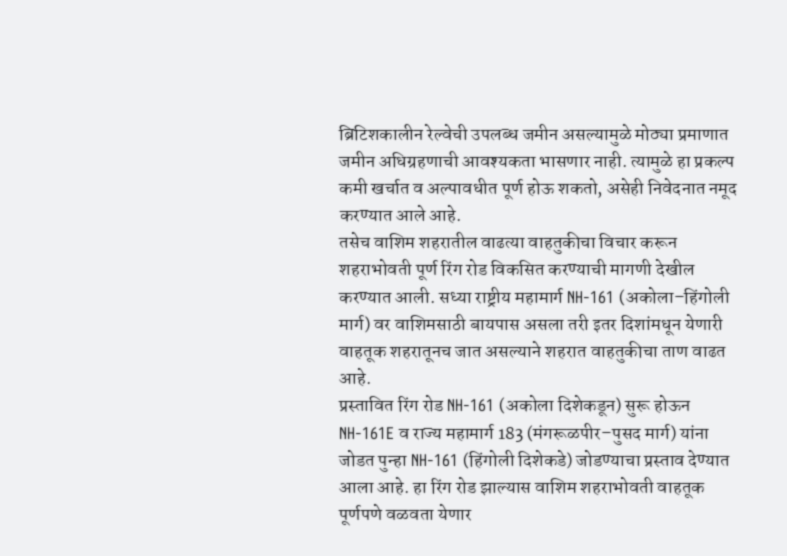ब्रिटिशकालीन रेल्वेची उपलब्ध जमीन असल्यामुळे मोठ्या प्रमाणात जमीन अधिग्रहणाची आवश्यकता भासणार नाही. त्यामुळे हा प्रकल्प कमी खर्चात व अल्पावधीत पूर्ण होऊ शकतो, असेही निवेदनात नमूद करण्यात आले आहे.
तसेच वाशिम शहरातील वाढत्या वाहतुकीचा विचार करून शहराभोवती पूर्ण रिंग रोड विकसित करण्याची मागणी देखील करण्यात आली. सध्या राष्ट्रीय महामार्ग NH-161 (अकोला–हिंगोली मार्ग) वर वाशिमसाठी बायपास असला तरी इतर दिशांमधून येणारी वाहतूक शहरातूनच जात असल्याने शहरात वाहतुकीचा ताण वाढत आहे.
प्रस्तावित रिंग रोड NH-161 (अकोला दिशेकडून) सुरू होऊन NH-161E व राज्य महामार्ग 183 (मंगरूळपीर–पुसद मार्ग) यांना जोडत पुन्हा NH-161 (हिंगोली दिशेकडे) जोडण्याचा प्रस्ताव देण्यात आला आहे. हा रिंग रोड झाल्यास वाशिम शहराभोवती वाहतूक पूर्णपणे वळवता येणार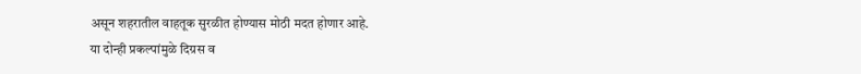असून शहरातील वाहतूक सुरळीत होण्यास मोठी मदत होणार आहे.
या दोन्ही प्रकल्पांमुळे दिग्रस व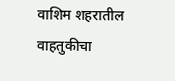वाशिम शहरातील वाहतुकीचा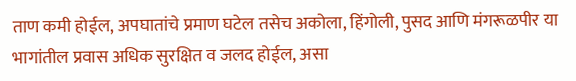ताण कमी होईल, अपघातांचे प्रमाण घटेल तसेच अकोला, हिंगोली, पुसद आणि मंगरूळपीर या भागांतील प्रवास अधिक सुरक्षित व जलद होईल, असा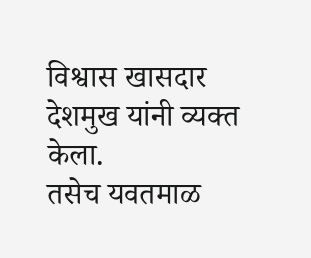विश्वास खासदार देशमुख यांनी व्यक्त केला.
तसेच यवतमाळ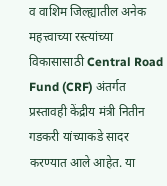व वाशिम जिल्ह्यातील अनेक महत्त्वाच्या रस्त्यांच्या विकासासाठी Central Road Fund (CRF) अंतर्गत प्रस्तावही केंद्रीय मंत्री नितीन गडकरी यांच्याकडे सादर करण्यात आले आहेत. या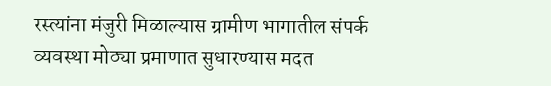रस्त्यांना मंजुरी मिळाल्यास ग्रामीण भागातील संपर्क व्यवस्था मोठ्या प्रमाणात सुधारण्यास मदत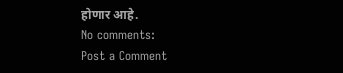होणार आहे.
No comments:
Post a Comment